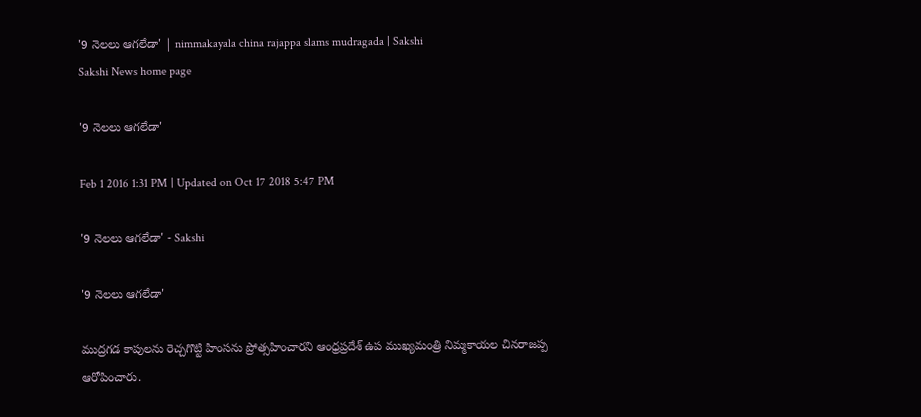'9 నెలలు ఆగలేడా' | nimmakayala china rajappa slams mudragada | Sakshi
Sakshi News home page

'9 నెలలు ఆగలేడా'

Feb 1 2016 1:31 PM | Updated on Oct 17 2018 5:47 PM

'9 నెలలు ఆగలేడా' - Sakshi

'9 నెలలు ఆగలేడా'

ముద్రగడ కాపులను రెచ్చగొట్టి హింసను ప్రోత్సహించారని ఆంధ్రప్రదేశ్ ఉప ముఖ్యమంత్రి నిమ్మకాయల చినరాజప్ప ఆరోపించారు.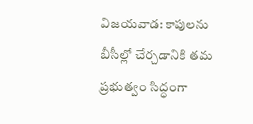విజయవాడ: కాపులను బీసీల్లో చేర్చడానికి తమ ప్రభుత్వం సిద్ధంగా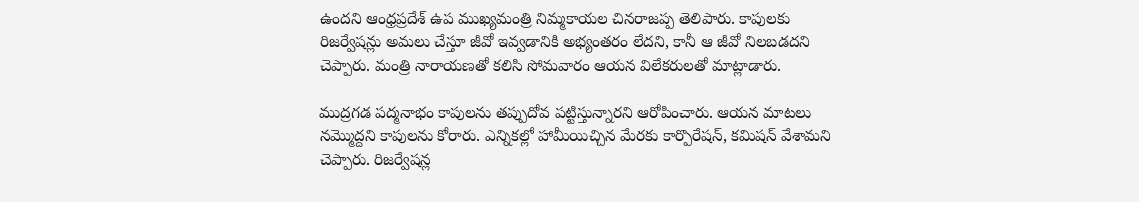ఉందని ఆంధ్రప్రదేశ్ ఉప ముఖ్యమంత్రి నిమ్మకాయల చినరాజప్ప తెలిపారు. కాపులకు రిజర్వేషన్లు అమలు చేస్తూ జీవో ఇవ్వడానికి అభ్యంతరం లేదని, కానీ ఆ జీవో నిలబడదని చెప్పారు. మంత్రి నారాయణతో కలిసి సోమవారం ఆయన విలేకరులతో మాట్లాడారు.

ముద్రగడ పద్మనాభం కాపులను తప్పుదోవ పట్టిస్తున్నారని ఆరోపించారు. ఆయన మాటలు నమ్మొద్దని కాపులను కోరారు. ఎన్నికల్లో హామీయిచ్చిన మేరకు కార్పొరేషన్, కమిషన్ వేశామని చెప్పారు. రిజర్వేషన్ల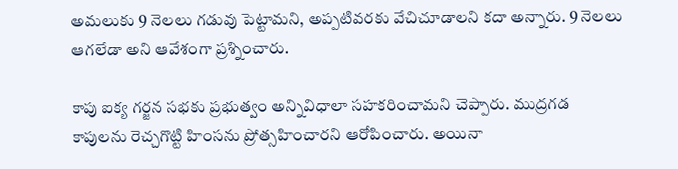అమలుకు 9 నెలలు గడువు పెట్టామని, అప్పటివరకు వేచిచూడాలని కదా అన్నారు. 9 నెలలు ఆగలేడా అని ఆవేశంగా ప్రశ్నించారు.

కాపు ఐక్య గర్జన సభకు ప్రభుత్వం అన్నివిధాలా సహకరించామని చెప్పారు. ముద్రగడ కాపులను రెచ్చగొట్టి హింసను ప్రోత్సహించారని ఆరోపించారు. అయినా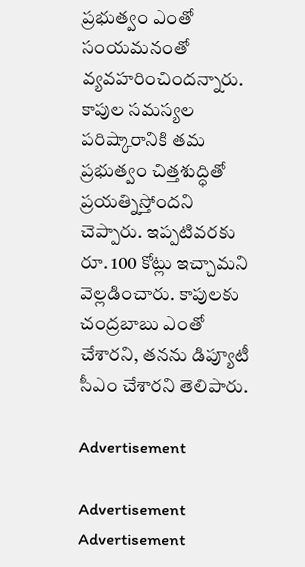ప్రభుత్వం ఎంతో సంయమనంతో వ్యవహరించిందన్నారు. కాపుల సమస్యల పరిష్కారానికి తమ ప్రభుత్వం చిత్తశుద్ధితో ప్రయత్నిస్తోందని చెప్పారు. ఇప్పటివరకు రూ. 100 కోట్లు ఇచ్చామని వెల్లడించారు. కాపులకు చంద్రబాబు ఎంతో చేశారని, తనను డిప్యూటీ సీఎం చేశారని తెలిపారు.

Advertisement

Advertisement
Advertisement